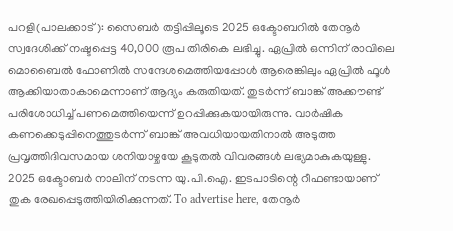പറളി(പാലക്കാട്): സൈബർ തട്ടിപ്പിലൂടെ 2025 ഒക്ടോബറിൽ തേനൂർ സ്വദേശിക്ക് നഷ്ടപ്പെട്ട 40,000 രൂപ തിരികെ ലഭിച്ചു. ഏപ്രിൽ ഒന്നിന് രാവിലെ മൊബൈൽ ഫോണിൽ സന്ദേശമെത്തിയപ്പോൾ ആരെങ്കിലും ഏപ്രിൽ ഫൂൾ ആക്കിയാതാകാമെന്നാണ് ആദ്യം കരുതിയത്. തുടർന്ന് ബാങ്ക് അക്കൗണ്ട് പരിശോധിച്ച് പണമെത്തിയെന്ന് ഉറപ്പിക്കുകയായിരുന്നു. വാർഷിക കണക്കെടുപ്പിനെത്തുടർന്ന് ബാങ്ക് അവധിയായതിനാൽ അടുത്ത പ്രവൃത്തിദിവസമായ ശനിയാഴ്ചയേ കൂടുതൽ വിവരങ്ങൾ ലഭ്യമാകുകയുള്ളു. 2025 ഒക്ടോബർ നാലിന് നടന്ന യു.പി.ഐ. ഇടപാടിന്റെ റീഫണ്ടായാണ് തുക രേഖപ്പെടുത്തിയിരിക്കുന്നത്. To advertise here, തേനൂർ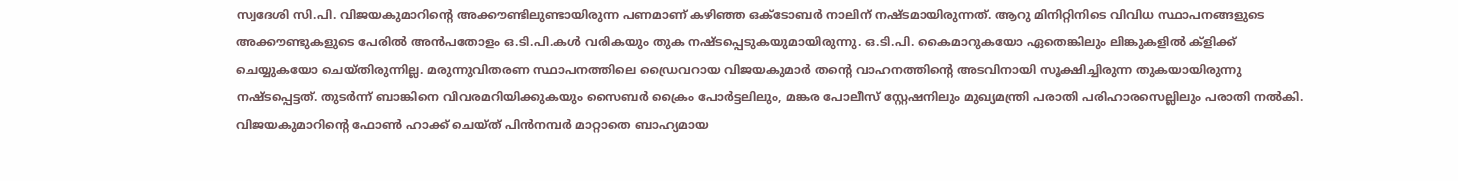സ്വദേശി സി.പി. വിജയകുമാറിന്റെ അക്കൗണ്ടിലുണ്ടായിരുന്ന പണമാണ് കഴിഞ്ഞ ഒക്ടോബർ നാലിന് നഷ്ടമായിരുന്നത്. ആറു മിനിറ്റിനിടെ വിവിധ സ്ഥാപനങ്ങളുടെ അക്കൗണ്ടുകളുടെ പേരിൽ അൻപതോളം ഒ.ടി.പി.കൾ വരികയും തുക നഷ്ടപ്പെടുകയുമായിരുന്നു. ഒ.ടി.പി. കൈമാറുകയോ ഏതെങ്കിലും ലിങ്കുകളിൽ ക്ളിക്ക് ചെയ്യുകയോ ചെയ്തിരുന്നില്ല. മരുന്നുവിതരണ സ്ഥാപനത്തിലെ ഡ്രൈവറായ വിജയകുമാർ തന്റെ വാഹനത്തിന്റെ അടവിനായി സൂക്ഷിച്ചിരുന്ന തുകയായിരുന്നു നഷ്ടപ്പെട്ടത്. തുടർന്ന് ബാങ്കിനെ വിവരമറിയിക്കുകയും സൈബർ ക്രൈം പോർട്ടലിലും, മങ്കര പോലീസ് സ്റ്റേഷനിലും മുഖ്യമന്ത്രി പരാതി പരിഹാരസെല്ലിലും പരാതി നൽകി. വിജയകുമാറിന്റെ ഫോൺ ഹാക്ക് ചെയ്ത് പിൻനമ്പർ മാറ്റാതെ ബാഹ്യമായ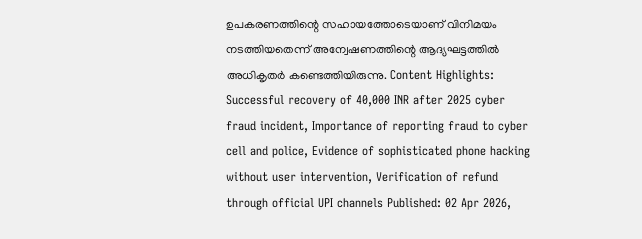ഉപകരണത്തിന്റെ സഹായത്തോടെയാണ് വിനിമയം നടത്തിയതെന്ന് അന്വേഷണത്തിന്റെ ആദ്യഘട്ടത്തിൽ അധികൃതർ കണ്ടെത്തിയിരുന്നു. Content Highlights: Successful recovery of 40,000 INR after 2025 cyber fraud incident, Importance of reporting fraud to cyber cell and police, Evidence of sophisticated phone hacking without user intervention, Verification of refund through official UPI channels Published: 02 Apr 2026,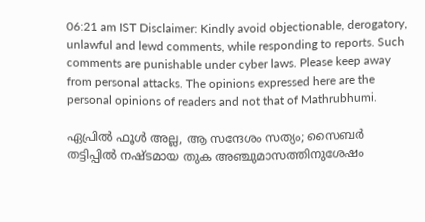06:21 am IST Disclaimer: Kindly avoid objectionable, derogatory, unlawful and lewd comments, while responding to reports. Such comments are punishable under cyber laws. Please keep away from personal attacks. The opinions expressed here are the personal opinions of readers and not that of Mathrubhumi.

ഏപ്രിൽ ഫൂൾ അല്ല, ആ സന്ദേശം സത്യം; സൈബർ തട്ടിപ്പിൽ നഷ്ടമായ തുക അഞ്ചുമാസത്തിനുശേഷം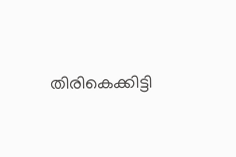തിരികെക്കിട്ടി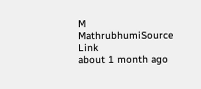M
MathrubhumiSource Link
about 1 month ago